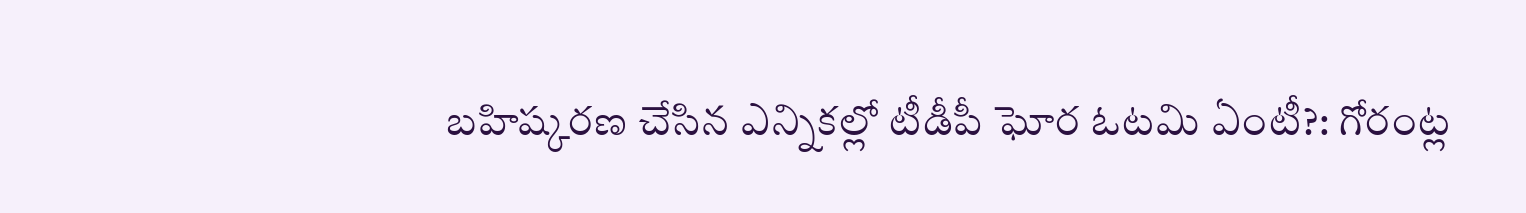బహిష్కరణ చేసిన ఎన్నికల్లో టీడీపీ ఘోర ఓటమి ఏంటీ?: గోరంట్ల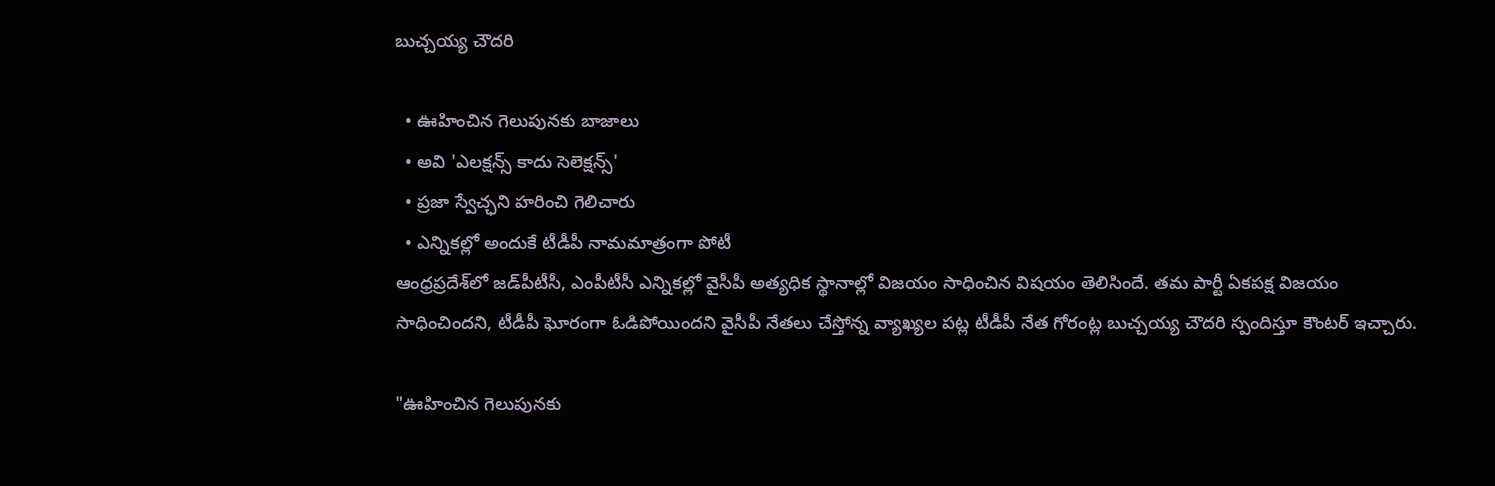బుచ్చ‌య్య చౌద‌రి

  • ఊహించిన గెలుపున‌కు బాజాలు
  • అవి 'ఎలక్షన్స్ కాదు సెలెక్షన్స్'
  • ప్రజా స్వేచ్ఛని హరించి గెలిచారు
  • ఎన్నికల్లో అందుకే టీడీపీ నామమాత్రంగా పోటీ
ఆంధ్ర‌ప్ర‌దేశ్‌లో జడ్‌పీటీసీ, ఎంపీటీసీ ఎన్నిక‌ల్లో వైసీపీ అత్య‌ధిక స్థానాల్లో విజయం సాధించిన విష‌యం తెలిసిందే. త‌మ పార్టీ ఏక‌ప‌క్ష విజ‌యం సాధించిందని, టీడీపీ ఘోరంగా ఓడిపోయింద‌ని వైసీపీ నేత‌లు చేస్తోన్న వ్యాఖ్య‌ల ప‌ట్ల టీడీపీ నేత గోరంట్ల బుచ్చ‌య్య చౌద‌రి స్పందిస్తూ కౌంట‌ర్ ఇచ్చారు.

"ఊహించిన గెలుపున‌కు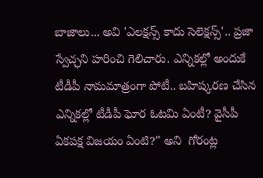బాజాలు... అవి 'ఎలక్షన్స్ కాదు సెలెక్షన్స్'.. ప్రజా స్వేచ్ఛని హరించి గెలిచారు. ఎన్నికల్లో అందుకే టీడీపీ నామమాత్రంగా పోటీ.. బహిష్కరణ చేసిన ఎన్నికల్లో టీడీపీ ఘోర ఓటమి ఏంటీ? వైసీపీ ఏకపక్ష విజయం ఏంటి?" అని  గోరంట్ల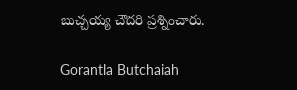బుచ్చ‌య్య చౌద‌రి ప్రశ్నించారు.

Gorantla Butchaiah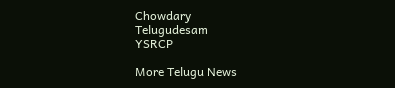Chowdary
Telugudesam
YSRCP

More Telugu News